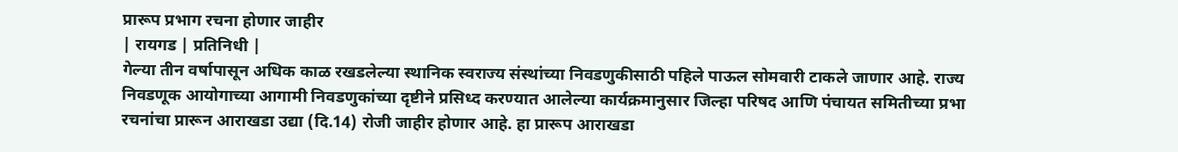प्रारूप प्रभाग रचना होणार जाहीर
| रायगड | प्रतिनिधी |
गेल्या तीन वर्षापासून अधिक काळ रखडलेल्या स्थानिक स्वराज्य संस्थांच्या निवडणुकीसाठी पहिले पाऊल सोमवारी टाकले जाणार आहे. राज्य निवडणूक आयोगाच्या आगामी निवडणुकांच्या दृष्टीने प्रसिध्द करण्यात आलेल्या कार्यक्रमानुसार जिल्हा परिषद आणि पंचायत समितीच्या प्रभा रचनांचा प्रारून आराखडा उद्या (दि.14) रोजी जाहीर होणार आहे. हा प्रारूप आराखडा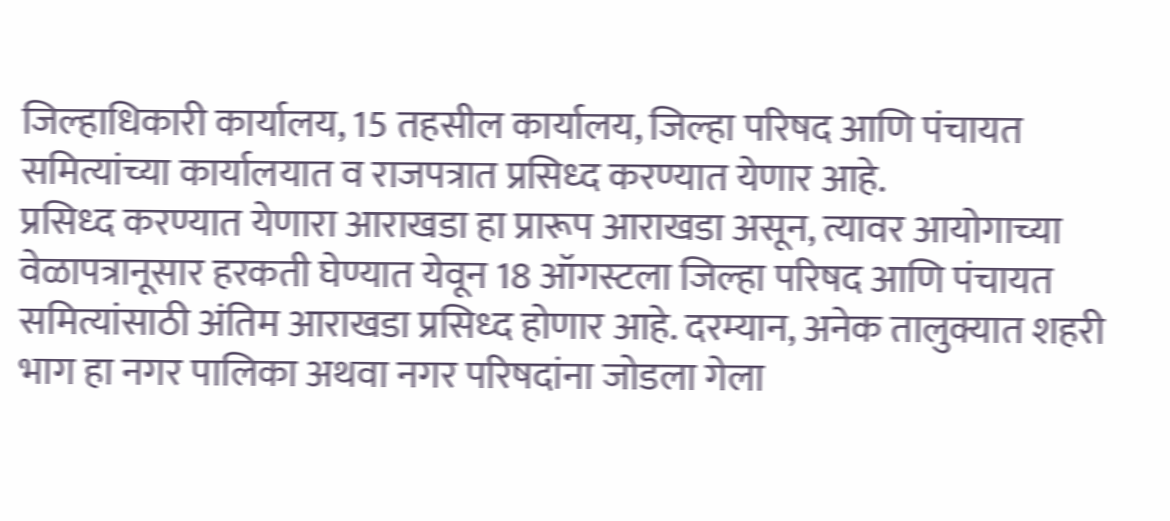जिल्हाधिकारी कार्यालय, 15 तहसील कार्यालय, जिल्हा परिषद आणि पंचायत समित्यांच्या कार्यालयात व राजपत्रात प्रसिध्द करण्यात येणार आहे.
प्रसिध्द करण्यात येणारा आराखडा हा प्रारूप आराखडा असून, त्यावर आयोगाच्या वेळापत्रानूसार हरकती घेण्यात येवून 18 ऑगस्टला जिल्हा परिषद आणि पंचायत समित्यांसाठी अंतिम आराखडा प्रसिध्द होणार आहे. दरम्यान, अनेक तालुक्यात शहरी भाग हा नगर पालिका अथवा नगर परिषदांना जोडला गेला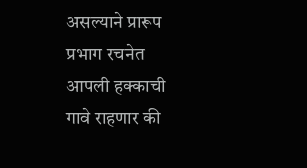असल्याने प्रारूप प्रभाग रचनेत आपली हक्काची गावे राहणार की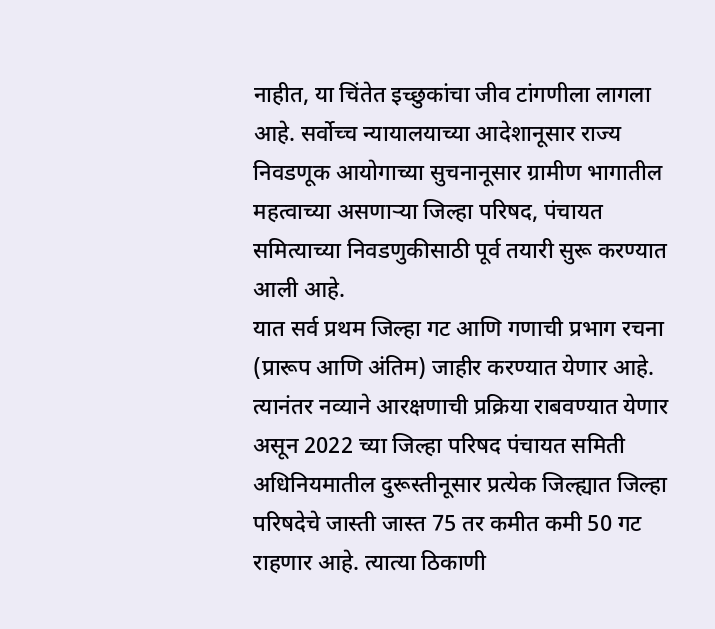नाहीत, या चिंतेत इच्छुकांचा जीव टांगणीला लागला आहे. सर्वोच्च न्यायालयाच्या आदेशानूसार राज्य निवडणूक आयोगाच्या सुचनानूसार ग्रामीण भागातील महत्वाच्या असणाऱ्या जिल्हा परिषद, पंचायत समित्याच्या निवडणुकीसाठी पूर्व तयारी सुरू करण्यात आली आहे.
यात सर्व प्रथम जिल्हा गट आणि गणाची प्रभाग रचना (प्रारूप आणि अंतिम) जाहीर करण्यात येणार आहे. त्यानंतर नव्याने आरक्षणाची प्रक्रिया राबवण्यात येणार असून 2022 च्या जिल्हा परिषद पंचायत समिती अधिनियमातील दुरूस्तीनूसार प्रत्येक जिल्ह्यात जिल्हा परिषदेचे जास्ती जास्त 75 तर कमीत कमी 50 गट राहणार आहे. त्यात्या ठिकाणी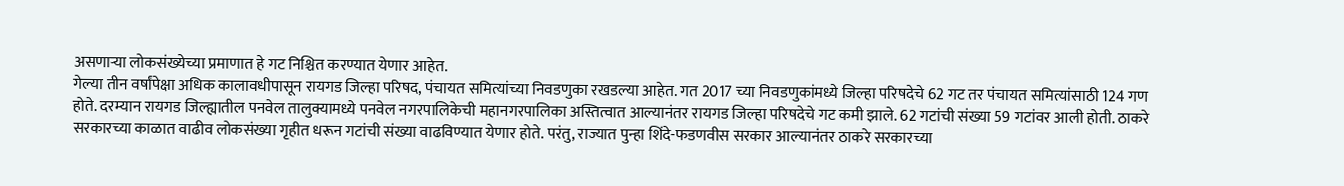असणाऱ्या लोकसंख्येच्या प्रमाणात हे गट निश्चित करण्यात येणार आहेत.
गेल्या तीन वर्षांपेक्षा अधिक कालावधीपासून रायगड जिल्हा परिषद, पंचायत समित्यांच्या निवडणुका रखडल्या आहेत. गत 2017 च्या निवडणुकांमध्ये जिल्हा परिषदेचे 62 गट तर पंचायत समित्यांसाठी 124 गण होते. दरम्यान रायगड जिल्ह्यातील पनवेल तालुक्यामध्ये पनवेल नगरपालिकेची महानगरपालिका अस्तित्वात आल्यानंतर रायगड जिल्हा परिषदेचे गट कमी झाले. 62 गटांची संख्या 59 गटांवर आली होती. ठाकरे सरकारच्या काळात वाढीव लोकसंख्या गृहीत धरून गटांची संख्या वाढविण्यात येणार होते. परंतु, राज्यात पुन्हा शिंदे-फडणवीस सरकार आल्यानंतर ठाकरे सरकारच्या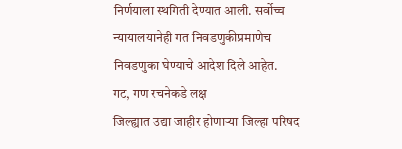निर्णयाला स्थगिती देण्यात आली. सर्वोच्च न्यायालयानेही गत निवडणुकीप्रमाणेच निवडणुका घेण्याचे आदेश दिले आहेत.
गट, गण रचनेकडे लक्ष
जिल्ह्यात उद्या जाहीर होणाऱ्या जिल्हा परिषद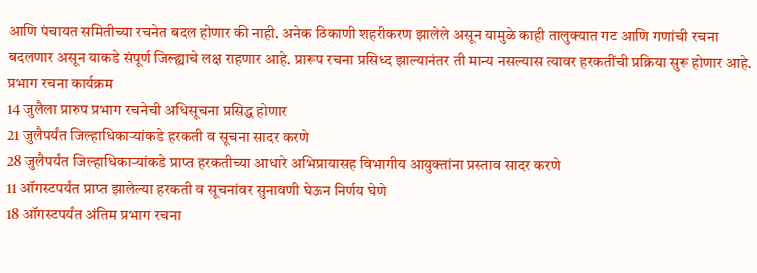आणि पंचायत समितीच्या रचनेत बदल होणार की नाही. अनेक ठिकाणी शहरीकरण झालेले असून यामुळे काही तालुक्यात गट आणि गणांची रचना बदलणार असून याकडे संपूर्ण जिल्ह्याचे लक्ष राहणार आहे. प्रारूप रचना प्रसिध्द झाल्यानंतर ती मान्य नसल्यास त्यावर हरकतींची प्रक्रिया सुरू होणार आहे.
प्रभाग रचना कार्यक्रम
14 जुलैला प्रारुप प्रभाग रचनेची अधिसूचना प्रसिद्ध होणार
21 जुलैपर्यंत जिल्हाधिकाऱ्यांकडे हरकती व सूचना सादर करणे
28 जुलैपर्यंत जिल्हाधिकाऱ्यांकडे प्राप्त हरकतीच्या आधारे अभिप्रायासह विभागीय आयुक्तांना प्रस्ताव सादर करणे
11 ऑगस्टपर्यंत प्राप्त झालेल्या हरकती व सूचनांवर सुनावणी घेऊन निर्णय घेणे
18 ऑगस्टपर्यंत अंतिम प्रभाग रचना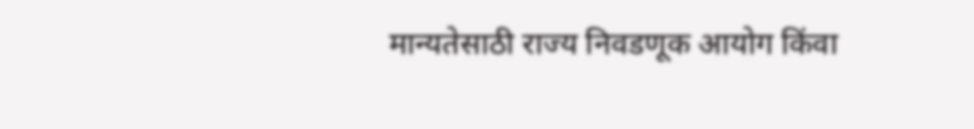मान्यतेसाठी राज्य निवडणूक आयोग किंवा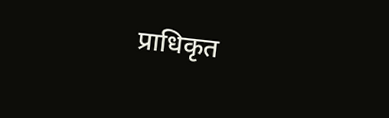प्राधिकृत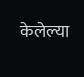केलेल्या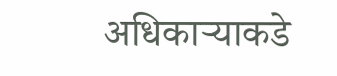अधिकाऱ्याकडे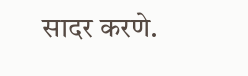सादर करणे.